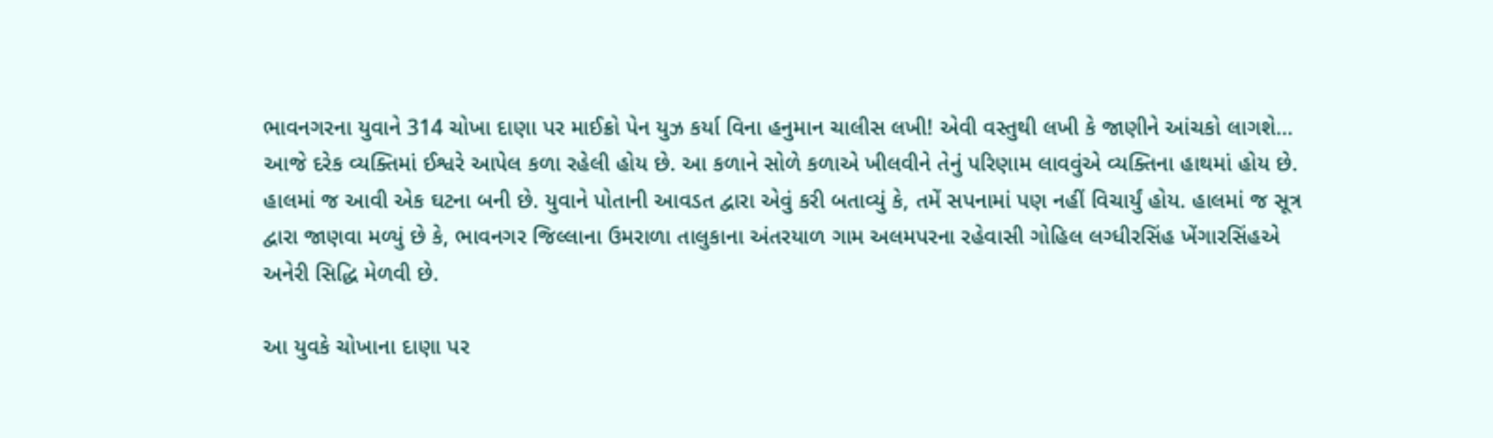ભાવનગરના યુવાને 314 ચોખા દાણા પર માઈક્રો પેન યુઝ કર્યા વિના હનુમાન ચાલીસ લખી! એવી વસ્તુથી લખી કે જાણીને આંચકો લાગશે…
આજે દરેક વ્યક્તિમાં ઈશ્વરે આપેલ કળા રહેલી હોય છે. આ કળાને સોળે કળાએ ખીલવીને તેનું પરિણામ લાવવુંએ વ્યક્તિના હાથમાં હોય છે. હાલમાં જ આવી એક ઘટના બની છે. યુવાને પોતાની આવડત દ્વારા એવું કરી બતાવ્યું કે, તમેં સપનામાં પણ નહીં વિચાર્યું હોય. હાલમાં જ સૂત્ર દ્વારા જાણવા મળ્યું છે કે, ભાવનગર જિલ્લાના ઉમરાળા તાલુકાના અંતરયાળ ગામ અલમપરના રહેવાસી ગોહિલ લગ્ધીરસિંહ ખેંગારસિંહએ અનેરી સિદ્ધિ મેળવી છે.

આ યુવકે ચોખાના દાણા પર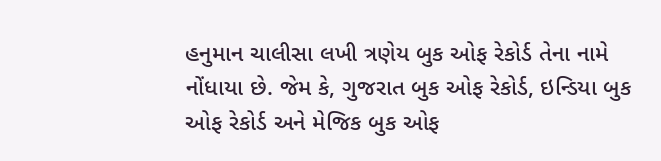હનુમાન ચાલીસા લખી ત્રણેય બુક ઓફ રેકોર્ડ તેના નામે નોંધાયા છે. જેમ કે, ગુજરાત બુક ઓફ રેકોર્ડ, ઇન્ડિયા બુક ઓફ રેકોર્ડ અને મેજિક બુક ઓફ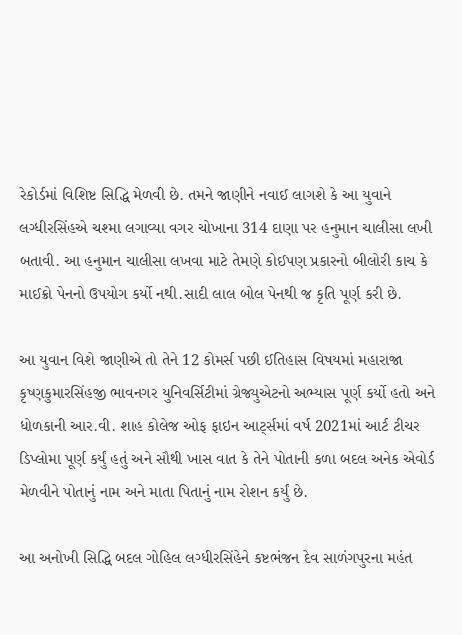રેકોર્ડમાં વિશિષ્ટ સિદ્ધિ મેળવી છે. તમને જાણીને નવાઈ લાગશે કે આ યુવાને લગ્ધીરસિંહએ ચશ્મા લગાવ્યા વગર ચોખાના 314 દાણા પર હનુમાન ચાલીસા લખી બતાવી. આ હનુમાન ચાલીસા લખવા માટે તેમણે કોઈપણ પ્રકારનો બીલોરી કાચ કે માઈક્રો પેનનો ઉપયોગ કર્યો નથી.સાદી લાલ બોલ પેનથી જ કૃતિ પૂર્ણ કરી છે.

આ યુવાન વિશે જાણીએ તો તેને 12 કોમર્સ પછી ઈતિહાસ વિષયમાં મહારાજા કૃષ્ણકુમારસિંહજી ભાવનગર યુનિવર્સિટીમાં ગ્રેજ્યુએટનો અભ્યાસ પૂર્ણ કર્યો હતો અને ધોળકાની આર.વી. શાહ કોલેજ ઓફ ફાઇન આર્ટ્સમાં વર્ષ 2021માં આર્ટ ટીચર ડિપ્લોમા પૂર્ણ કર્યું હતું અને સૌથી ખાસ વાત કે તેને પોતાની કળા બદલ અનેક એવોર્ડ મેળવીને પોતાનું નામ અને માતા પિતાનું નામ રોશન કર્યું છે.

આ અનોખી સિદ્ધિ બદલ ગોહિલ લગ્ધીરસિંહેને કષ્ટભંજન દેવ સાળંગપુરના મહંત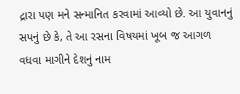દ્રારા પણ મને સન્માનિત કરવામાં આવ્યો છે. આ યુવાનનું સપનું છે કે, તે આ રસના વિષયમાં ખૂબ જ આગળ વધવા માગીને દેશનું નામ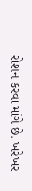રોશન કરવા માંગે છે. ખરેખર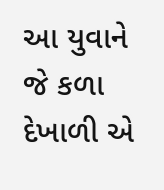આ યુવાને જે કળા દેખાળી એ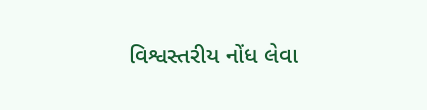વિશ્વસ્તરીય નોંધ લેવા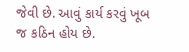જેવી છે. આવું કાર્ય કરવું ખૂબ જ કઠિન હોય છે.